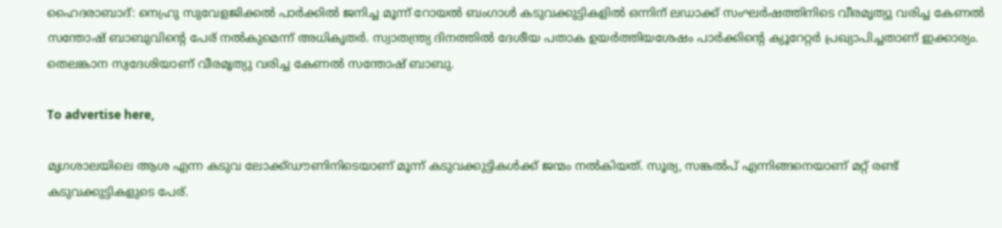ഹൈദരാബാദ്: നെഹ്രു സുവേളജിക്കല്‍ പാര്‍ക്കില്‍ ജനിച്ച മൂന്ന് റോയല്‍ ബംഗാള്‍ കടുവക്കുട്ടികളില്‍ ഒന്നിന് ലഡാക്ക് സംഘര്‍ഷത്തിനിടെ വീരമൃത്യു വരിച്ച കേണല്‍ സന്തോഷ് ബാബുവിന്റെ പേര് നല്‍കുമെന്ന് അധികൃതര്‍. സ്വാതന്ത്ര്യ ദിനത്തില്‍ ദേശീയ പതാക ഉയര്‍ത്തിയശേഷം പാര്‍ക്കിന്റെ ക്യൂറേറ്റര്‍ പ്രഖ്യാപിച്ചതാണ് ഇക്കാര്യം. തെലങ്കാന സ്വദേശിയാണ് വീരമൃത്യു വരിച്ച കേണല്‍ സന്തോഷ് ബാബു.

To advertise here,

മൃഗശാലയിലെ ആശ എന്ന കടുവ ലോക്ക്ഡൗണിനിടെയാണ് മൂന്ന് കടുവക്കുട്ടികള്‍ക്ക് ജന്മം നല്‍കിയത്. സൂര്യ, സങ്കല്‍പ് എന്നിങ്ങനെയാണ് മറ്റ് രണ്ട് കടുവക്കുട്ടികളുടെ പേര്.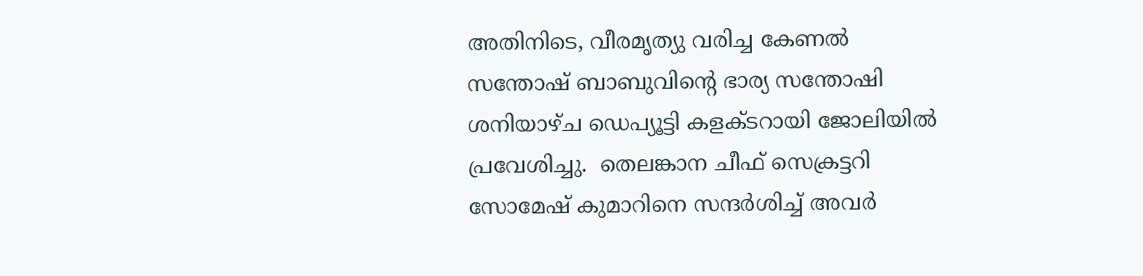അതിനിടെ, വീരമൃത്യു വരിച്ച കേണല്‍ സന്തോഷ് ബാബുവിന്റെ ഭാര്യ സന്തോഷി ശനിയാഴ്ച ഡെപ്യൂട്ടി കളക്ടറായി ജോലിയില്‍ പ്രവേശിച്ചു.  തെലങ്കാന ചീഫ് സെക്രട്ടറി സോമേഷ് കുമാറിനെ സന്ദര്‍ശിച്ച് അവര്‍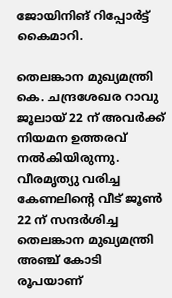ജോയിനിങ് റിപ്പോര്‍ട്ട് കൈമാറി.

തെലങ്കാന മുഖ്യമന്ത്രി കെ. ചന്ദ്രശേഖര റാവു ജൂലായ് 22 ന് അവര്‍ക്ക് നിയമന ഉത്തരവ് നല്‍കിയിരുന്നു. വീരമൃത്യു വരിച്ച കേണലിന്റെ വീട് ജൂണ്‍ 22 ന് സന്ദര്‍ശിച്ച തെലങ്കാന മുഖ്യമന്ത്രി അഞ്ച് കോടി രൂപയാണ്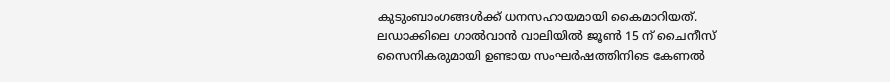കുടുംബാംഗങ്ങള്‍ക്ക് ധനസഹായമായി കൈമാറിയത്. ലഡാക്കിലെ ഗാല്‍വാന്‍ വാലിയില്‍ ജൂണ്‍ 15 ന് ചൈനീസ് സൈനികരുമായി ഉണ്ടായ സംഘര്‍ഷത്തിനിടെ കേണല്‍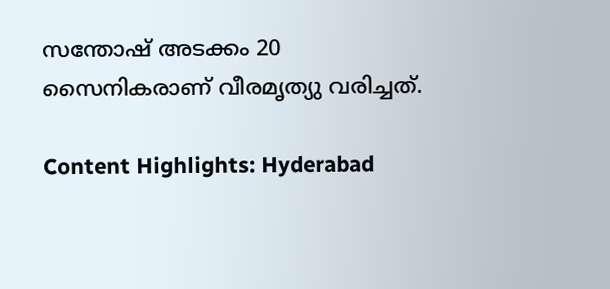സന്തോഷ് അടക്കം 20 സൈനികരാണ് വീരമൃത്യു വരിച്ചത്.

Content Highlights: Hyderabad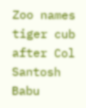Zoo names tiger cub after Col Santosh Babu